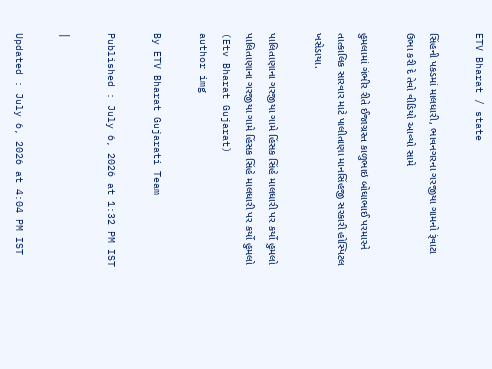ETV Bharat / state

સિંહની પકડમાં માલધારી, ભાવનગરના ગરજીયા ગામનો રૂંવાટા ઉભા કરી દે તેવો વીડિયો આવ્યો સામે

હુમલામાં ગંભીર રીતે ઈજાગ્રસ્ત કાળુભાઇ બોઘાભાઈ પરમારને તાત્કાલિક સારવાર માટે પાલીતાણા માનસિંહજી સરકારી હોસ્પિટલ ખસેડાયા.

પાલિતાણાના ગરજીયા ગામે હિંસક સિંહે માલધારી પર કર્યો હુમલો
પાલિતાણાના ગરજીયા ગામે હિંસક સિંહે માલધારી પર કર્યો હુમલો (Etv Bharat Gujarat)
author img

By ETV Bharat Gujarati Team

Published : July 6, 2026 at 1:32 PM IST

|

Updated : July 6, 2026 at 4:04 PM IST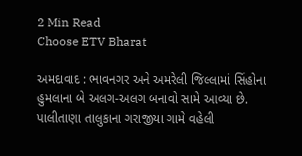2 Min Read
Choose ETV Bharat

અમદાવાદ : ભાવનગર અને અમરેલી જિલ્લામાં સિંહોના હુમલાના બે અલગ-અલગ બનાવો સામે આવ્યા છે. પાલીતાણા તાલુકાના ગરાજીયા ગામે વહેલી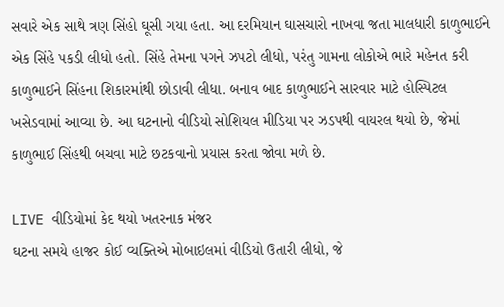સવારે એક સાથે ત્રણ સિંહો ઘૂસી ગયા હતા. આ દરમિયાન ઘાસચારો નાખવા જતા માલધારી કાળુભાઈને એક સિંહે પકડી લીધો હતો. સિંહે તેમના પગને ઝપટો લીધો, પરંતુ ગામના લોકોએ ભારે મહેનત કરી કાળુભાઈને સિંહના શિકારમાંથી છોડાવી લીધા. બનાવ બાદ કાળુભાઈને સારવાર માટે હોસ્પિટલ ખસેડવામાં આવ્યા છે. આ ઘટનાનો વીડિયો સોશિયલ મીડિયા પર ઝડપથી વાયરલ થયો છે, જેમાં કાળુભાઈ સિંહથી બચવા માટે છટકવાનો પ્રયાસ કરતા જોવા મળે છે.

LIVE વીડિયોમાં કેદ થયો ખતરનાક મંજર
ઘટના સમયે હાજર કોઈ વ્યક્તિએ મોબાઇલમાં વીડિયો ઉતારી લીધો, જે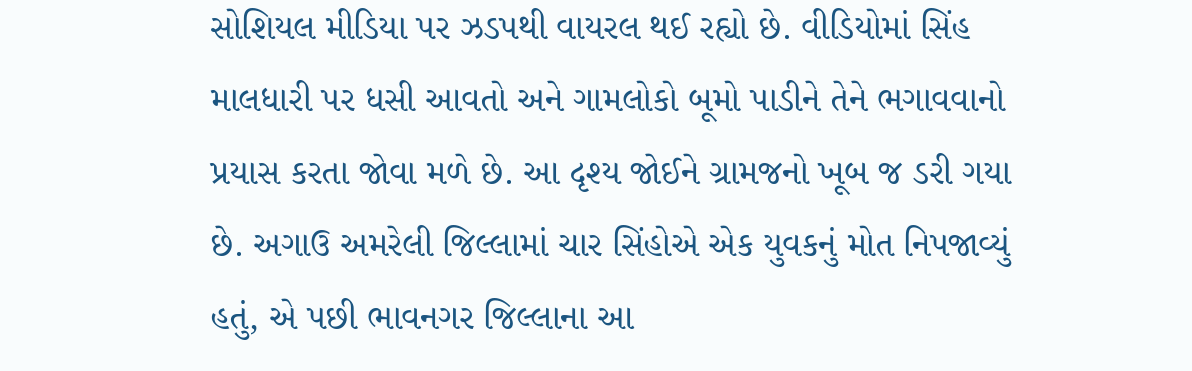સોશિયલ મીડિયા પર ઝડપથી વાયરલ થઈ રહ્યો છે. વીડિયોમાં સિંહ માલધારી પર ધસી આવતો અને ગામલોકો બૂમો પાડીને તેને ભગાવવાનો પ્રયાસ કરતા જોવા મળે છે. આ દૃશ્ય જોઈને ગ્રામજનો ખૂબ જ ડરી ગયા છે. અગાઉ અમરેલી જિલ્લામાં ચાર સિંહોએ એક યુવકનું મોત નિપજાવ્યું હતું, એ પછી ભાવનગર જિલ્લાના આ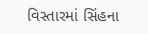વિસ્તારમાં સિંહના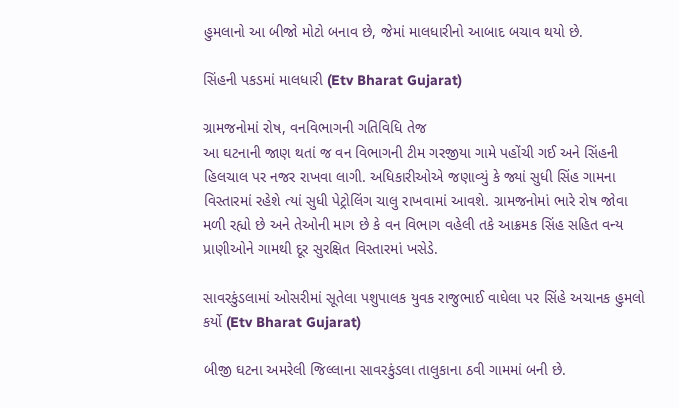હુમલાનો આ બીજો મોટો બનાવ છે, જેમાં માલધારીનો આબાદ બચાવ થયો છે.

સિંહની પકડમાં માલધારી (Etv Bharat Gujarat)

ગ્રામજનોમાં રોષ, વનવિભાગની ગતિવિધિ તેજ
આ ઘટનાની જાણ થતાં જ વન વિભાગની ટીમ ગરજીયા ગામે પહોંચી ગઈ અને સિંહની હિલચાલ પર નજર રાખવા લાગી. અધિકારીઓએ જણાવ્યું કે જ્યાં સુધી સિંહ ગામના વિસ્તારમાં રહેશે ત્યાં સુધી પેટ્રોલિંગ ચાલુ રાખવામાં આવશે. ગ્રામજનોમાં ભારે રોષ જોવા મળી રહ્યો છે અને તેઓની માગ છે કે વન વિભાગ વહેલી તકે આક્રમક સિંહ સહિત વન્ય પ્રાણીઓને ગામથી દૂર સુરક્ષિત વિસ્તારમાં ખસેડે.

સાવરકુંડલામાં ઓસરીમાં સૂતેલા પશુપાલક યુવક રાજુભાઈ વાઘેલા પર સિંહે અચાનક હુમલો કર્યો (Etv Bharat Gujarat)

બીજી ઘટના અમરેલી જિલ્લાના સાવરકુંડલા તાલુકાના ઠવી ગામમાં બની છે.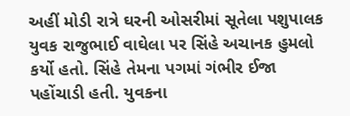અહીં મોડી રાત્રે ઘરની ઓસરીમાં સૂતેલા પશુપાલક યુવક રાજુભાઈ વાઘેલા પર સિંહે અચાનક હુમલો કર્યો હતો. સિંહે તેમના પગમાં ગંભીર ઈજા પહોંચાડી હતી. યુવકના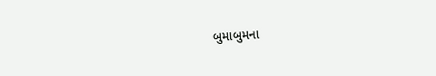બુમાબુમના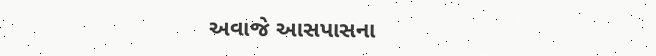અવાજે આસપાસના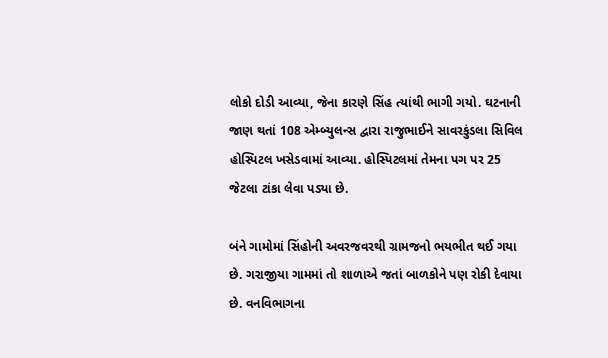લોકો દોડી આવ્યા, જેના કારણે સિંહ ત્યાંથી ભાગી ગયો. ઘટનાની જાણ થતાં 108 એમ્બ્યુલન્સ દ્વારા રાજુભાઈને સાવરકુંડલા સિવિલ હોસ્પિટલ ખસેડવામાં આવ્યા. હોસ્પિટલમાં તેમના પગ પર 25 જેટલા ટાંકા લેવા પડ્યા છે.

બંને ગામોમાં સિંહોની અવરજવરથી ગ્રામજનો ભયભીત થઈ ગયા છે. ગરાજીયા ગામમાં તો શાળાએ જતાં બાળકોને પણ રોકી દેવાયા છે. વનવિભાગના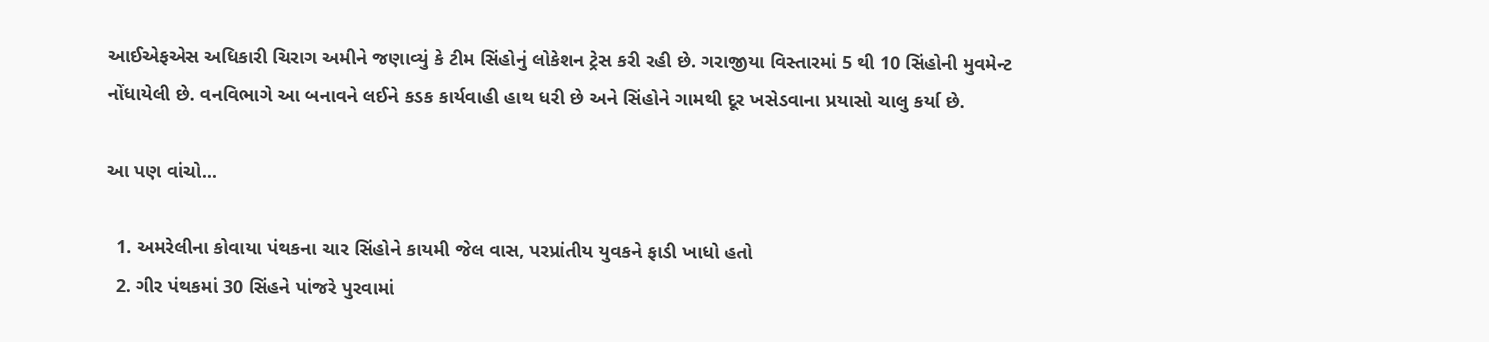આઈએફએસ અધિકારી ચિરાગ અમીને જણાવ્યું કે ટીમ સિંહોનું લોકેશન ટ્રેસ કરી રહી છે. ગરાજીયા વિસ્તારમાં 5 થી 10 સિંહોની મુવમેન્ટ નોંધાયેલી છે. વનવિભાગે આ બનાવને લઈને કડક કાર્યવાહી હાથ ધરી છે અને સિંહોને ગામથી દૂર ખસેડવાના પ્રયાસો ચાલુ કર્યા છે.

આ પણ વાંચો...

  1. અમરેલીના કોવાયા પંથકના ચાર સિંહોને કાયમી જેલ વાસ, પરપ્રાંતીય યુવકને ફાડી ખાધો હતો
  2. ગીર પંથકમાં 30 સિંહને પાંજરે પુરવામાં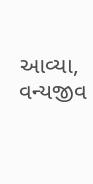આવ્યા, વન્યજીવ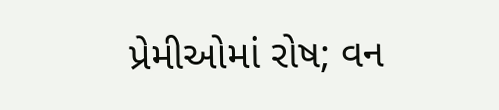પ્રેમીઓમાં રોષ; વન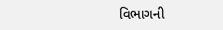વિભાગની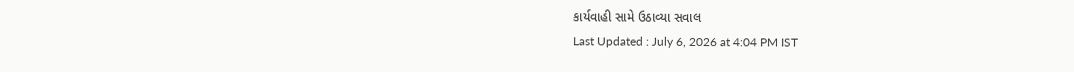કાર્યવાહી સામે ઉઠાવ્યા સવાલ
Last Updated : July 6, 2026 at 4:04 PM IST